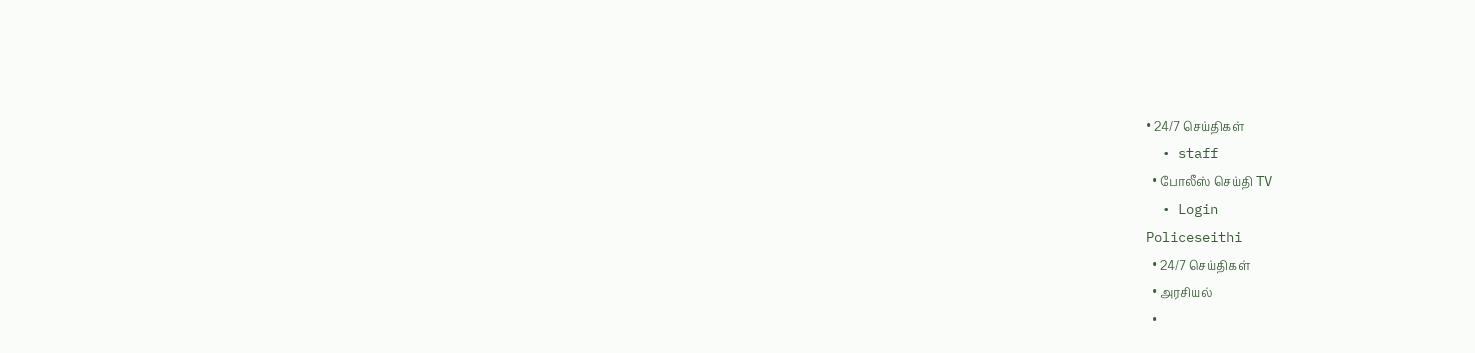• 24/7 செய்திகள்
  • staff
  • போலீஸ் செய்தி TV
  • Login
Policeseithi
  • 24/7 செய்திகள்
  • அரசியல்
  •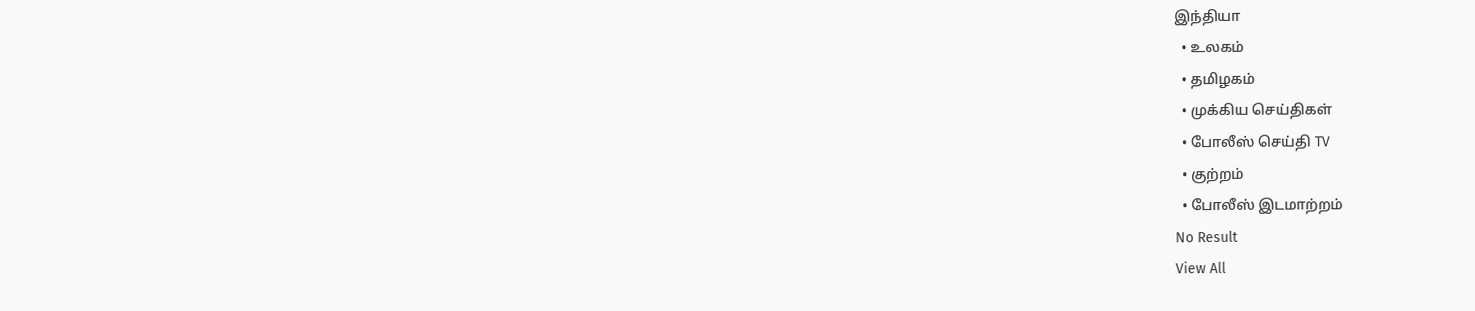இந்தியா
  • உலகம்
  • தமிழகம்
  • முக்கிய செய்திகள்
  • போலீஸ் செய்தி TV
  • குற்றம்
  • போலீஸ் இடமாற்றம்
No Result
View All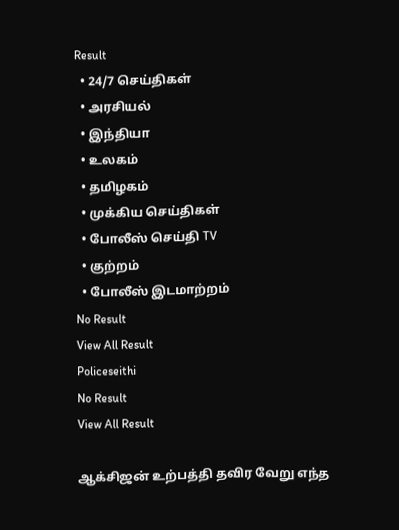Result
  • 24/7 செய்திகள்
  • அரசியல்
  • இந்தியா
  • உலகம்
  • தமிழகம்
  • முக்கிய செய்திகள்
  • போலீஸ் செய்தி TV
  • குற்றம்
  • போலீஸ் இடமாற்றம்
No Result
View All Result
Policeseithi
No Result
View All Result

ஆக்சிஜன் உற்பத்தி தவிர வேறு எந்த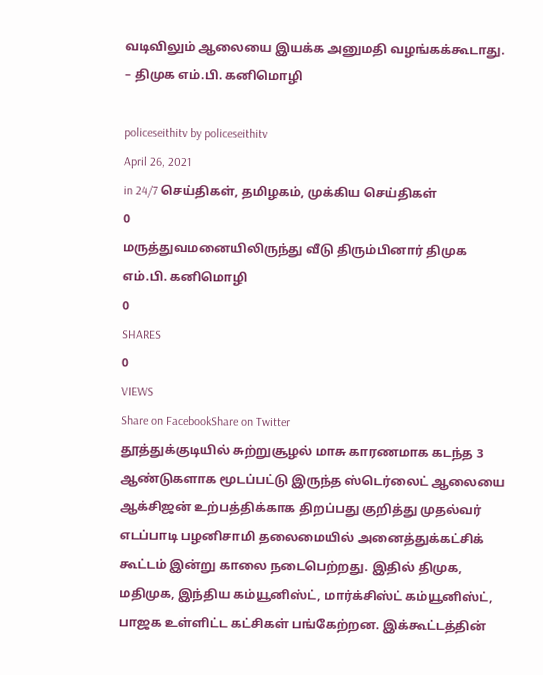வடிவிலும் ஆலையை இயக்க அனுமதி வழங்கக்கூடாது. – திமுக எம்.பி. கனிமொழி

policeseithitv by policeseithitv
April 26, 2021
in 24/7 செய்திகள், தமிழகம், முக்கிய செய்திகள்
0
மருத்துவமனையிலிருந்து வீடு திரும்பினார் திமுக எம்.பி. கனிமொழி
0
SHARES
0
VIEWS
Share on FacebookShare on Twitter
தூத்துக்குடியில் சுற்றுசூழல் மாசு காரணமாக கடந்த 3 ஆண்டுகளாக மூடப்பட்டு இருந்த ஸ்டெர்லைட் ஆலையை ஆக்சிஜன் உற்பத்திக்காக திறப்பது குறித்து முதல்வர் எடப்பாடி பழனிசாமி தலைமையில் அனைத்துக்கட்சிக் கூட்டம் இன்று காலை நடைபெற்றது. இதில் திமுக, மதிமுக, இந்திய கம்யூனிஸ்ட், மார்க்சிஸ்ட் கம்யூனிஸ்ட், பாஜக உள்ளிட்ட கட்சிகள் பங்கேற்றன. இக்கூட்டத்தின்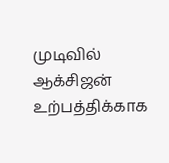முடிவில் ஆக்சிஜன் உற்பத்திக்காக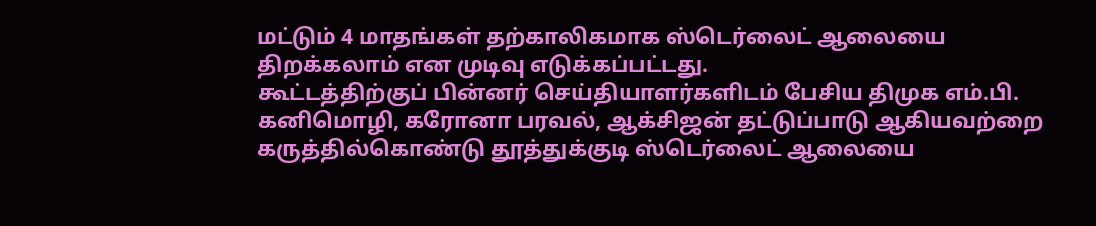மட்டும் 4 மாதங்கள் தற்காலிகமாக ஸ்டெர்லைட் ஆலையை திறக்கலாம் என முடிவு எடுக்கப்பட்டது.
கூட்டத்திற்குப் பின்னர் செய்தியாளர்களிடம் பேசிய திமுக எம்.பி. கனிமொழி, கரோனா பரவல், ஆக்சிஜன் தட்டுப்பாடு ஆகியவற்றை கருத்தில்கொண்டு தூத்துக்குடி ஸ்டெர்லைட் ஆலையை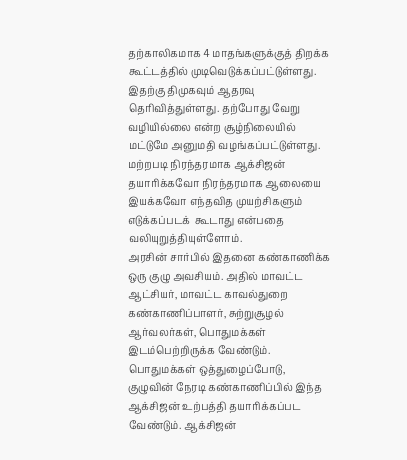தற்காலிகமாக 4 மாதங்களுக்குத் திறக்க கூட்டத்தில் முடிவெடுக்கப்பட்டுள்ளது. இதற்கு திமுகவும் ஆதரவு தெரிவித்துள்ளது. தற்போது வேறு வழியில்லை என்ற சூழ்நிலையில் மட்டுமே அனுமதி வழங்கப்பட்டுள்ளது. மற்றபடி நிரந்தரமாக ஆக்சிஜன் தயாரிக்கவோ நிரந்தரமாக ஆலையை இயக்கவோ எந்தவித முயற்சிகளும் எடுக்கப்படக்  கூடாது என்பதை வலியுறுத்தியுள்ளோம்.
அரசின் சார்பில் இதனை கண்காணிக்க ஒரு குழு அவசியம். அதில் மாவட்ட ஆட்சியர், மாவட்ட காவல்துறை கண்காணிப்பாளர், சுற்றுசூழல் ஆர்வலர்கள், பொதுமக்கள் இடம்பெற்றிருக்க வேண்டும். பொதுமக்கள் ஒத்துழைப்போடு, குழுவின் நேரடி கண்காணிப்பில் இந்த ஆக்சிஜன் உற்பத்தி தயாரிக்கப்பட வேண்டும். ஆக்சிஜன்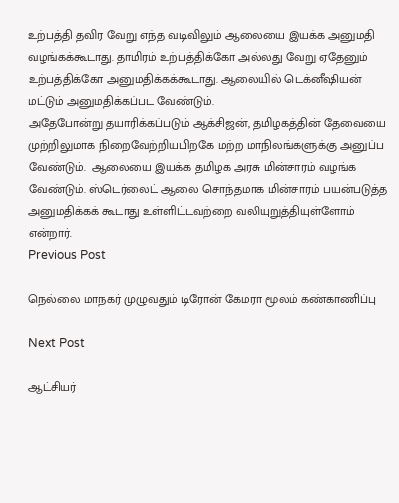உற்பத்தி தவிர வேறு எந்த வடிவிலும் ஆலையை இயக்க அனுமதி வழங்கக்கூடாது. தாமிரம் உற்பத்திக்கோ அல்லது வேறு ஏதேனும் உற்பத்திக்கோ அனுமதிக்கக்கூடாது. ஆலையில் டெக்னீஷியன் மட்டும் அனுமதிக்கப்பட வேண்டும்.
அதேபோன்று தயாரிக்கப்படும் ஆக்சிஜன், தமிழகத்தின் தேவையை முற்றிலுமாக நிறைவேற்றியபிறகே மற்ற மாநிலங்களுக்கு அனுப்ப வேண்டும்.  ஆலையை இயக்க தமிழக அரசு மின்சாரம் வழங்க வேண்டும். ஸ்டெர்லைட் ஆலை சொந்தமாக மின்சாரம் பயன்படுத்த அனுமதிக்கக் கூடாது உள்ளிட்டவற்றை வலியுறுத்தியுள்ளோம் என்றார்.
Previous Post

நெல்லை மாநகர்‌‌‌ முழுவதும் டிரோன் கேமரா மூலம் கண்காணிப்பு

Next Post

ஆட்சியர்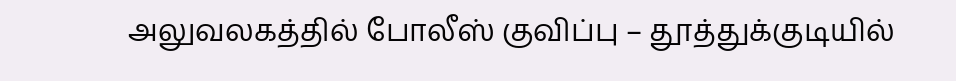அலுவலகத்தில் போலீஸ் குவிப்பு – தூத்துக்குடியில்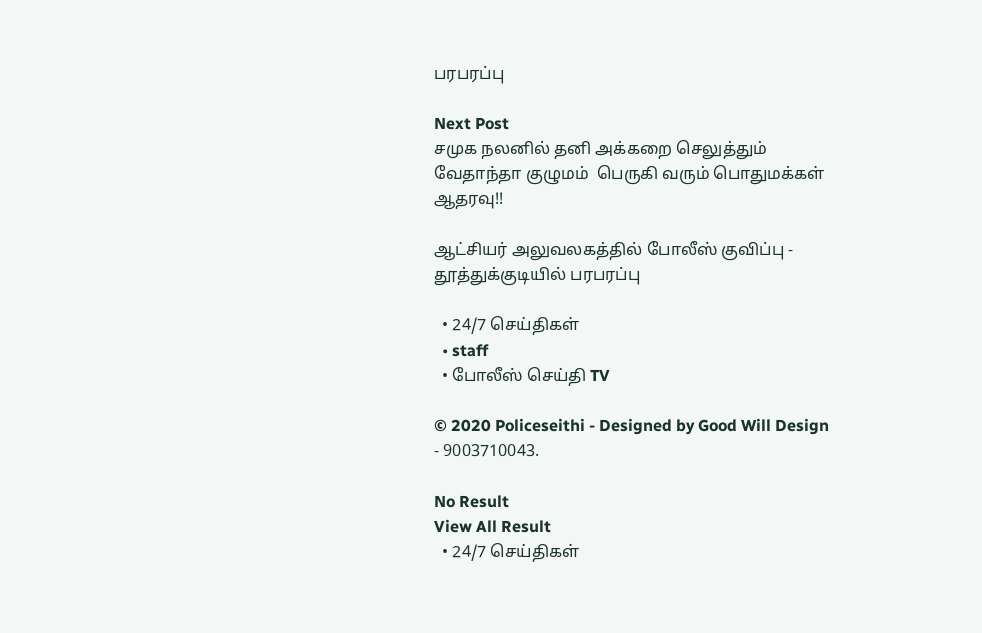பரபரப்பு

Next Post
சமுக நலனில் தனி அக்கறை செலுத்தும் வேதாந்தா குழுமம்  பெருகி வரும் பொதுமக்கள் ஆதரவு!!

ஆட்சியர் அலுவலகத்தில் போலீஸ் குவிப்பு - தூத்துக்குடியில் பரபரப்பு

  • 24/7 செய்திகள்
  • staff
  • போலீஸ் செய்தி TV

© 2020 Policeseithi - Designed by Good Will Design - 9003710043.

No Result
View All Result
  • 24/7 செய்திகள்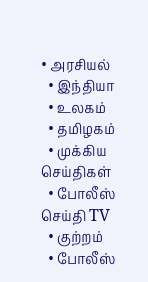• அரசியல்
  • இந்தியா
  • உலகம்
  • தமிழகம்
  • முக்கிய செய்திகள்
  • போலீஸ் செய்தி TV
  • குற்றம்
  • போலீஸ்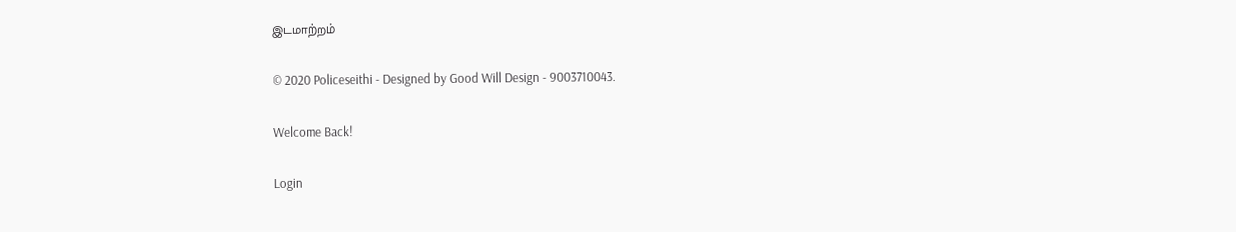இடமாற்றம்

© 2020 Policeseithi - Designed by Good Will Design - 9003710043.

Welcome Back!

Login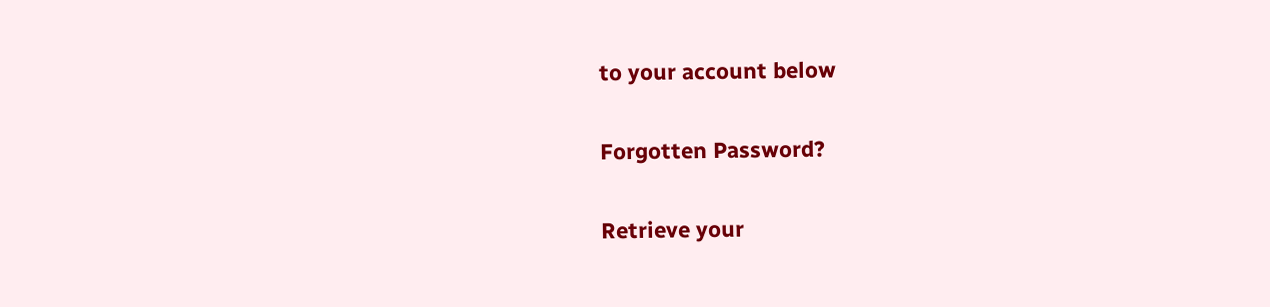to your account below

Forgotten Password?

Retrieve your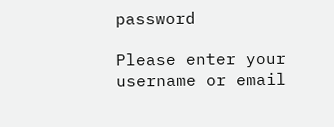password

Please enter your username or email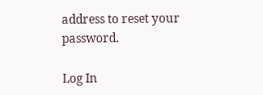address to reset your password.

Log In